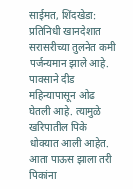साईमत, शिंदखेडा: प्रतिनिधी खानदेशात सरासरीच्या तुलनेत कमी पर्जन्यमान झाले आहे. पावसाने दीड महिन्यापासून ओढ घेतली आहे. त्यामुळे खरिपातील पिके धोक्यात आली आहेत. आता पाऊस झाला तरी पिकांना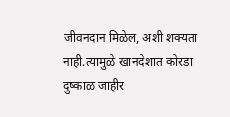जीवनदान मिळेल, अशी शक्यता नाही.त्यामुळे खानदेशात कोरडा दुष्काळ जाहीर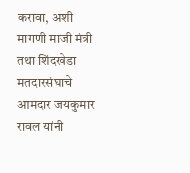करावा, अशी मागणी माजी मंत्री तथा शिंदखेडा मतदारसंघाचे आमदार जयकुमार रावल यांनी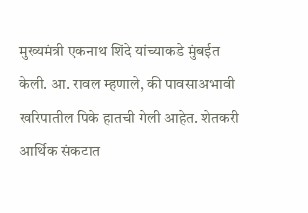मुख्यमंत्री एकनाथ शिंदे यांच्याकडे मुंबईत केली. आ. रावल म्हणाले, की पावसाअभावी खरिपातील पिके हातची गेली आहेत. शेतकरी आर्थिक संकटात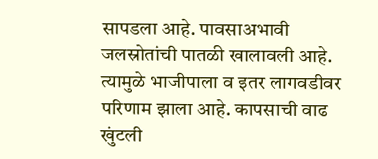सापडला आहे. पावसाअभावी जलस्रोतांची पातळी खालावली आहे. त्यामुळे भाजीपाला व इतर लागवडीवर परिणाम झाला आहे. कापसाची वाढ खुंटली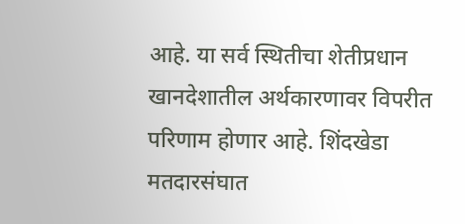आहे. या सर्व स्थितीचा शेतीप्रधान खानदेशातील अर्थकारणावर विपरीत परिणाम होणार आहे. शिंदखेडा मतदारसंघात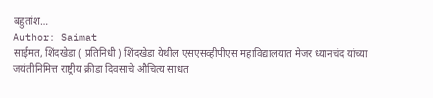बहुतांश…
Author: Saimat
साईमत, शिंदखेडा ( प्रतिनिधी ) शिंदखेडा येथील एसएसव्हीपीएस महाविद्यालयात मेजर ध्यानचंद यांच्या जयंतीनिमित्त राष्ट्रीय क्रीडा दिवसाचे औचित्य साधत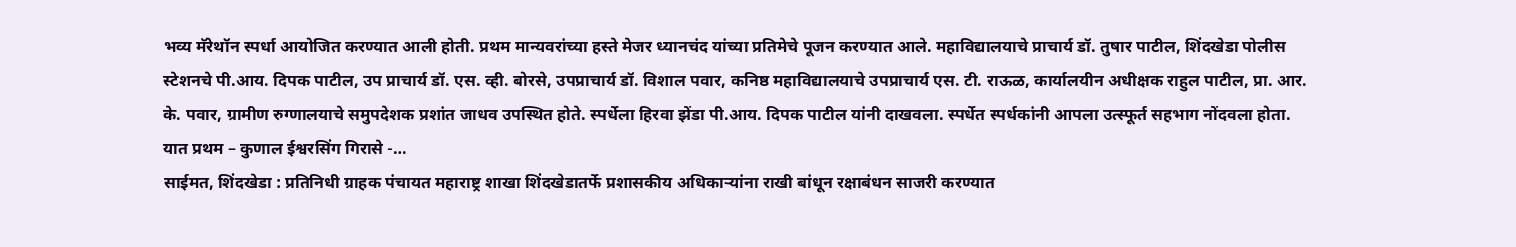भव्य मॅरेथॉन स्पर्धा आयोजित करण्यात आली होती. प्रथम मान्यवरांच्या हस्ते मेजर ध्यानचंद यांच्या प्रतिमेचे पूजन करण्यात आले. महाविद्यालयाचे प्राचार्य डॉ. तुषार पाटील, शिंदखेडा पोलीस स्टेशनचे पी.आय. दिपक पाटील, उप प्राचार्य डॉ. एस. व्ही. बोरसे, उपप्राचार्य डॉ. विशाल पवार, कनिष्ठ महाविद्यालयाचे उपप्राचार्य एस. टी. राऊळ, कार्यालयीन अधीक्षक राहुल पाटील, प्रा. आर. के. पवार, ग्रामीण रुग्णालयाचे समुपदेशक प्रशांत जाधव उपस्थित होते. स्पर्धेला हिरवा झेंडा पी.आय. दिपक पाटील यांनी दाखवला. स्पर्धेत स्पर्धकांनी आपला उत्स्फूर्त सहभाग नोंदवला होता. यात प्रथम – कुणाल ईश्वरसिंग गिरासे -…
साईमत, शिंदखेडा : प्रतिनिधी ग्राहक पंचायत महाराष्ट्र शाखा शिंदखेडातर्फे प्रशासकीय अधिकाऱ्यांना राखी बांधून रक्षाबंधन साजरी करण्यात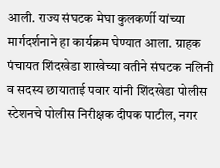आली. राज्य संघटक मेघा कुलकर्णी यांच्या मार्गदर्शनाने हा कार्यक्रम घेण्यात आला. ग्राहक पंचायत शिंदखेडा शाखेच्या वतीने संघटक नलिनी व सदस्य छायाताई पवार यांनी शिंदखेडा पोलीस स्टेशनचे पोलीस निरीक्षक दीपक पाटील, नगर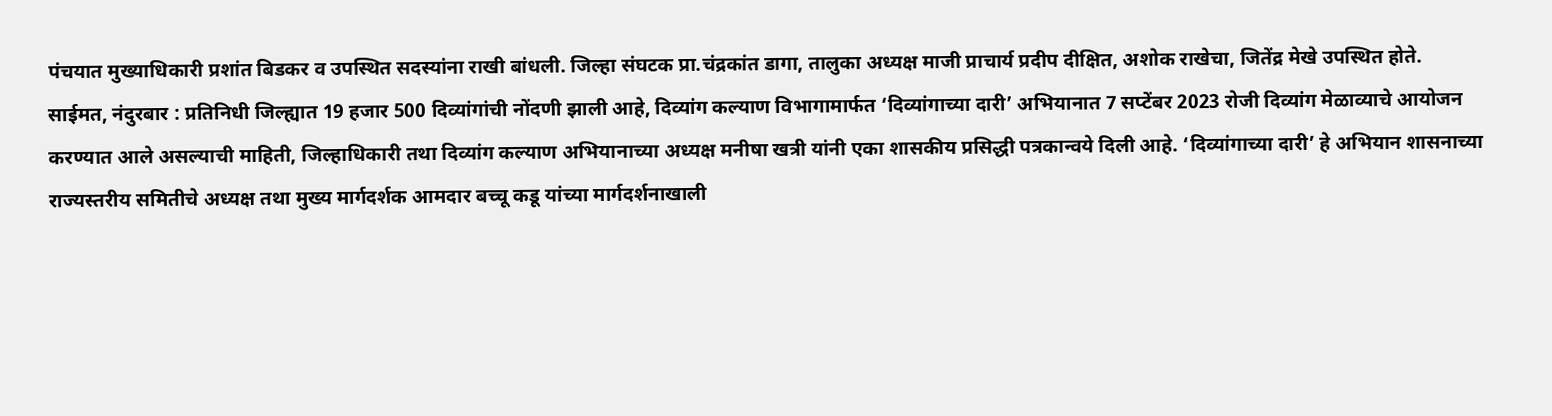पंचयात मुख्याधिकारी प्रशांत बिडकर व उपस्थित सदस्यांना राखी बांधली. जिल्हा संघटक प्रा.चंद्रकांत डागा, तालुका अध्यक्ष माजी प्राचार्य प्रदीप दीक्षित, अशोक राखेचा, जितेंद्र मेखे उपस्थित होते.
साईमत, नंदुरबार : प्रतिनिधी जिल्ह्यात 19 हजार 500 दिव्यांगांची नोंदणी झाली आहे, दिव्यांग कल्याण विभागामार्फत ‘दिव्यांगाच्या दारी’ अभियानात 7 सप्टेंबर 2023 रोजी दिव्यांग मेळाव्याचे आयोजन करण्यात आले असल्याची माहिती, जिल्हाधिकारी तथा दिव्यांग कल्याण अभियानाच्या अध्यक्ष मनीषा खत्री यांनी एका शासकीय प्रसिद्धी पत्रकान्वये दिली आहे. ‘दिव्यांगाच्या दारी’ हे अभियान शासनाच्या राज्यस्तरीय समितीचे अध्यक्ष तथा मुख्य मार्गदर्शक आमदार बच्चू कडू यांच्या मार्गदर्शनाखाली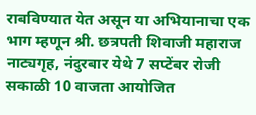राबविण्यात येत असून या अभियानाचा एक भाग म्हणून श्री. छत्रपती शिवाजी महाराज नाट्यगृह, नंदुरबार येथे 7 सप्टेंबर रोजी सकाळी 10 वाजता आयोजित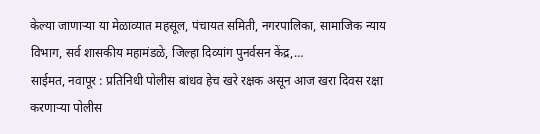केल्या जाणाऱ्या या मेळाव्यात महसूल, पंचायत समिती, नगरपालिका, सामाजिक न्याय विभाग, सर्व शासकीय महामंडळे, जिल्हा दिव्यांग पुनर्वसन केंद्र,…
साईमत, नवापूर : प्रतिनिधी पोलीस बांधव हेच खरे रक्षक असून आज खरा दिवस रक्षा करणाऱ्या पोलीस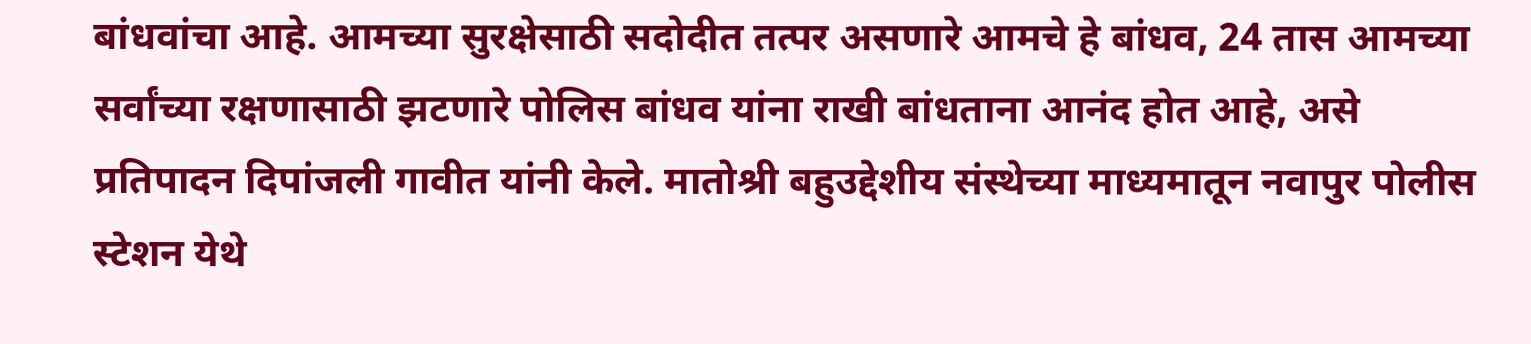बांधवांचा आहे. आमच्या सुरक्षेसाठी सदोदीत तत्पर असणारे आमचे हे बांधव, 24 तास आमच्या सर्वांच्या रक्षणासाठी झटणारे पोलिस बांधव यांना राखी बांधताना आनंद होत आहे, असे प्रतिपादन दिपांजली गावीत यांनी केले. मातोश्री बहुउद्देशीय संस्थेच्या माध्यमातून नवापुर पोलीस स्टेशन येथे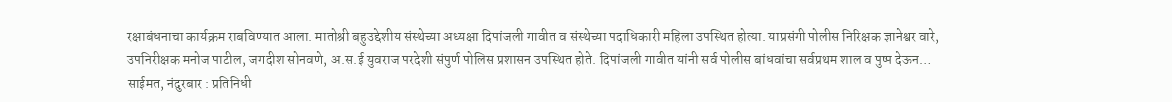रक्षाबंधनाचा कार्यक्रम राबविण्यात आला. मातोश्री बहुउद्देशीय संस्थेच्या अध्यक्षा दिपांजली गावीत व संस्थेच्या पदाधिकारी महिला उपस्थित होत्या. याप्रसंगी पोलीस निरिक्षक ज्ञानेश्वर वारे, उपनिरीक्षक मनोज पाटील, जगदीश सोनवणे, अ.स.ई युवराज परदेशी संपुर्ण पोलिस प्रशासन उपस्थित होते. दिपांजली गावीत यांनी सर्व पोलीस बांधवांचा सर्वप्रथम शाल व पुष्प देऊन…
साईमत, नंदुरबार : प्रतिनिधी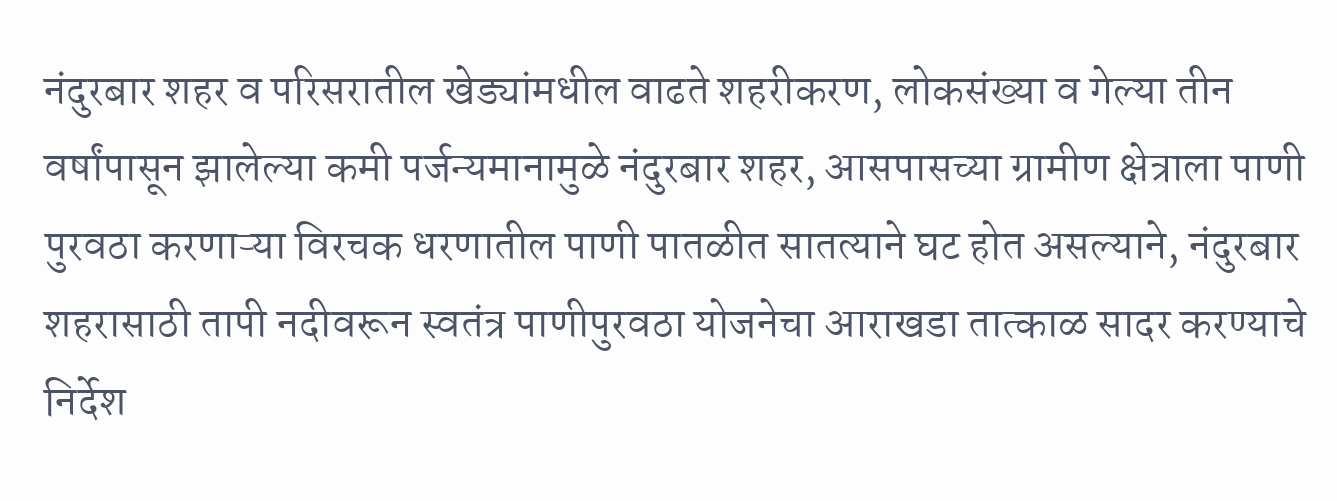नंदुरबार शहर व परिसरातील खेड्यांमधील वाढते शहरीकरण, लोकसंख्या व गेल्या तीन वर्षांपासून झालेल्या कमी पर्जन्यमानामुळे नंदुरबार शहर, आसपासच्या ग्रामीण क्षेत्राला पाणी पुरवठा करणाऱ्या विरचक धरणातील पाणी पातळीत सातत्याने घट होत असल्याने, नंदुरबार शहरासाठी तापी नदीवरून स्वतंत्र पाणीपुरवठा योजनेचा आराखडा तात्काळ सादर करण्याचे निर्देश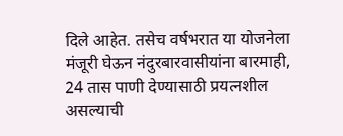दिले आहेत. तसेच वर्षभरात या योजनेला मंजूरी घेऊन नंदुरबारवासीयांना बारमाही, 24 तास पाणी देण्यासाठी प्रयत्नशील असल्याची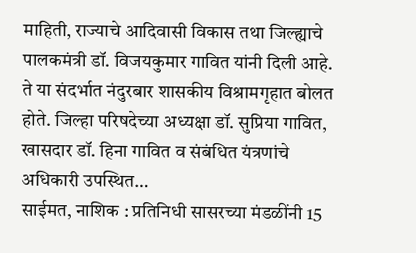माहिती, राज्याचे आदिवासी विकास तथा जिल्ह्याचे पालकमंत्री डॉ. विजयकुमार गावित यांनी दिली आहे. ते या संदर्भात नंदुरबार शासकीय विश्रामगृहात बोलत होते. जिल्हा परिषदेच्या अध्यक्षा डॉ. सुप्रिया गावित, खासदार डॉ. हिना गावित व संबंधित यंत्रणांचे अधिकारी उपस्थित…
साईमत, नाशिक : प्रतिनिधी सासरच्या मंडळींनी 15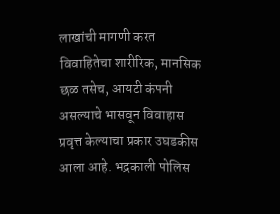लाखांची मागणी करत विवाहितेचा शारीरिक, मानसिक छळ तसेच, आयटी कंपनी असल्याचे भासवून विवाहास प्रवृत्त केल्याचा प्रकार उघडकीस आला आहे. भद्रकाली पोलिस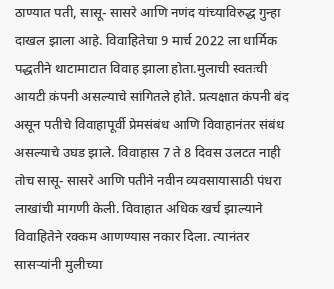ठाण्यात पती, सासू- सासरे आणि नणंद यांच्याविरुद्ध गुन्हा दाखल झाला आहे. विवाहितेचा 9 मार्च 2022 ला धार्मिक पद्धतीने थाटामाटात विवाह झाला होता.मुलाची स्वतःची आयटी कंपनी असल्याचे सांगितले होते. प्रत्यक्षात कंपनी बंद असून पतीचे विवाहापूर्वी प्रेमसंबंध आणि विवाहानंतर संबंध असल्याचे उघड झाले. विवाहास 7 ते 8 दिवस उलटत नाही तोच सासू- सासरे आणि पतीने नवीन व्यवसायासाठी पंधरा लाखांची मागणी केली. विवाहात अधिक खर्च झाल्याने विवाहितेने रक्कम आणण्यास नकार दिला. त्यानंतर सासऱ्यांनी मुलीच्या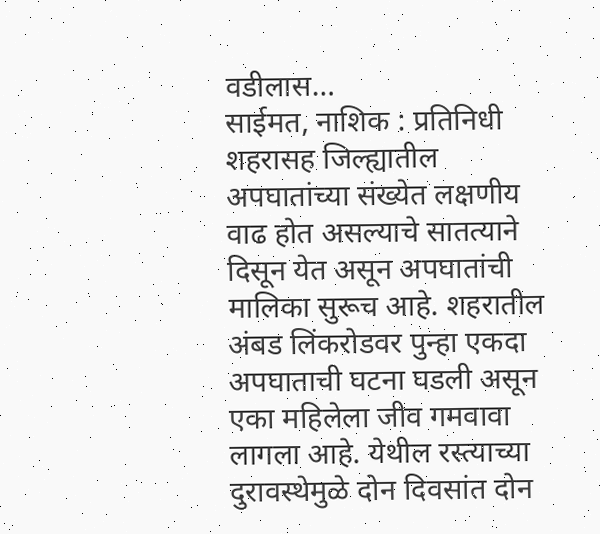वडीलास…
साईमत, नाशिक : प्रतिनिधी शहरासह जिल्ह्यातील अपघातांच्या संख्येत लक्षणीय वाढ होत असल्याचे सातत्याने दिसून येत असून अपघातांची मालिका सुरूच आहे. शहरातील अंबड लिंकरोडवर पुन्हा एकदा अपघाताची घटना घडली असून एका महिलेला जीव गमवावा लागला आहे. येथील रस्त्याच्या दुरावस्थेमुळे दोन दिवसांत दोन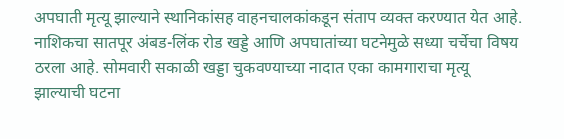अपघाती मृत्यू झाल्याने स्थानिकांसह वाहनचालकांकडून संताप व्यक्त करण्यात येत आहे. नाशिकचा सातपूर अंबड-लिंक रोड खड्डे आणि अपघातांच्या घटनेमुळे सध्या चर्चेचा विषय ठरला आहे. सोमवारी सकाळी खड्डा चुकवण्याच्या नादात एका कामगाराचा मृत्यू झाल्याची घटना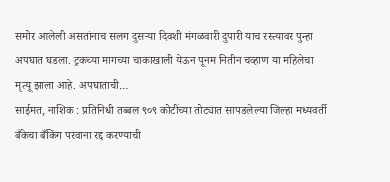समोर आलेली असतांनाच सलग दुसऱ्या दिवशी मंगळवारी दुपारी याच रस्त्यावर पुन्हा अपघात घडला. ट्रकच्या मागच्या चाकाखाली येऊन पूनम नितीन चव्हाण या महिलेचा मृत्यू झाला आहे. अपघाताची…
साईमत, नाशिक : प्रतिनिधी तब्बल ९०९ कोटींच्या तोट्यात सापडलेल्या जिल्हा मध्यवर्ती बँकेचा बँकिंग परवाना रद्द करण्याची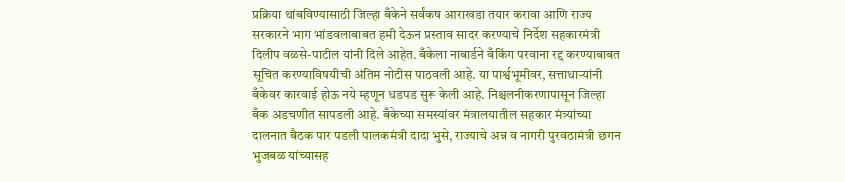प्रक्रिया थांबविण्यासाठी जिल्हा बँकेने सर्वंकष आराखडा तयार करावा आणि राज्य सरकारने भाग भांडवलाबाबत हमी देऊन प्रस्ताव सादर करण्याचे निर्देश सहकारमंत्री दिलीप वळसे-पाटील यांनी दिले आहेत. बँकेला नाबार्डने बँकिंग परवाना रद्द करण्याबाबत सूचित करण्याविषयीची अंतिम नोटीस पाठवली आहे. या पार्श्वभूमीवर, सत्ताधाऱ्यांनी बँकेवर कारवाई होऊ नये म्हणून धडपड सुरू केली आहे. निश्चलनीकरणापासून जिल्हा बँक अडचणीत सापडली आहे. बँकेच्या समस्यांवर मंत्रालयातील सहकार मंत्र्यांच्या दालनात बैठक पार पडली पालकमंत्री दादा भुसे, राज्याचे अन्न व नागरी पुरवठामंत्री छगन भुजबळ यांच्यासह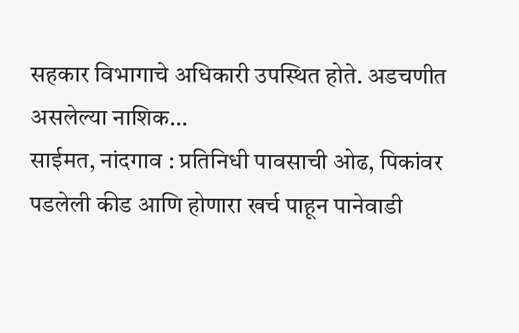सहकार विभागाचे अधिकारी उपस्थित होते. अडचणीत असलेल्या नाशिक…
साईमत, नांदगाव : प्रतिनिधी पावसाची ओढ, पिकांवर पडलेली कीड आणि होणारा खर्च पाहून पानेवाडी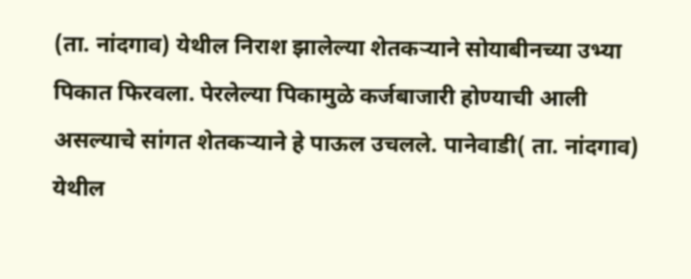(ता. नांदगाव) येथील निराश झालेल्या शेतकऱ्याने सोयाबीनच्या उभ्या पिकात फिरवला. पेरलेल्या पिकामुळे कर्जबाजारी होण्याची आली असल्याचे सांगत शेतकऱ्याने हे पाऊल उचलले. पानेवाडी( ता. नांदगाव) येथील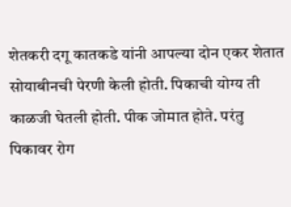शेतकरी दगू कातकडे यांनी आपल्या दोन एकर शेतात सोयाबीनची पेरणी केली होती. पिकाची योग्य ती काळजी घेतली होती. पीक जोमात होते. परंतु पिकावर रोग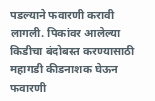पडल्याने फवारणी करावी लागली. पिकांवर आलेल्या किडीचा बंदोबस्त करण्यासाठी महागडी कीडनाशक घेऊन फवारणी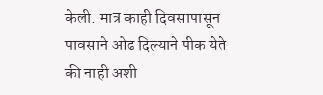केली. मात्र काही दिवसापासून पावसाने ओढ दिल्याने पीक येते की नाही अशी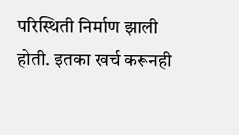परिस्थिती निर्माण झाली होती. इतका खर्च करूनही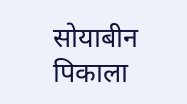सोयाबीन पिकाला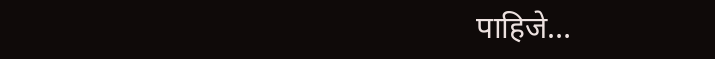पाहिजे…